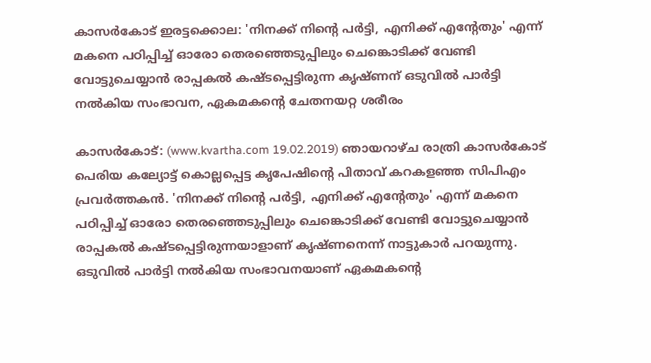കാസര്‍കോട് ഇരട്ടക്കൊല: 'നിനക്ക് നിന്റെ പര്‍ട്ടി, എനിക്ക് എന്റേതും' എന്ന് മകനെ പഠിപ്പിച്ച് ഓരോ തെരഞ്ഞെടുപ്പിലും ചെങ്കൊടിക്ക് വേണ്ടി വോട്ടുചെയ്യാന്‍ രാപ്പകല്‍ കഷ്ടപ്പെട്ടിരുന്ന കൃഷ്ണന് ഒടുവില്‍ പാര്‍ട്ടി നല്‍കിയ സംഭാവന, ഏകമകന്റെ ചേതനയറ്റ ശരീരം

കാസര്‍കോട്: (www.kvartha.com 19.02.2019) ഞായറാഴ്ച രാത്രി കാസര്‍കോട് പെരിയ കല്യോട്ട് കൊല്ലപ്പെട്ട കൃപേഷിന്റെ പിതാവ് കറകളഞ്ഞ സിപിഎം പ്രവര്‍ത്തകന്‍. 'നിനക്ക് നിന്റെ പര്‍ട്ടി, എനിക്ക് എന്റേതും' എന്ന് മകനെ പഠിപ്പിച്ച് ഓരോ തെരഞ്ഞെടുപ്പിലും ചെങ്കൊടിക്ക് വേണ്ടി വോട്ടുചെയ്യാന്‍ രാപ്പകല്‍ കഷ്ടപ്പെട്ടിരുന്നയാളാണ് കൃഷ്ണനെന്ന് നാട്ടുകാര്‍ പറയുന്നു. ഒടുവില്‍ പാര്‍ട്ടി നല്‍കിയ സംഭാവനയാണ് ഏകമകന്റെ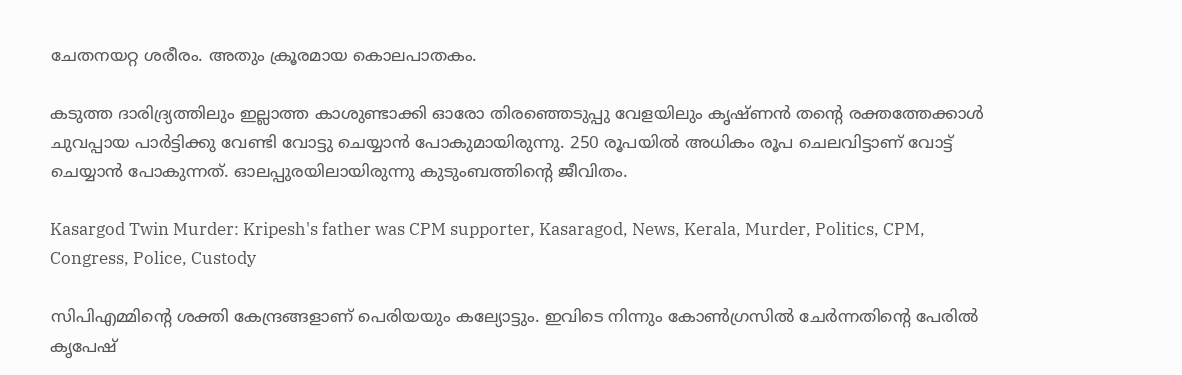ചേതനയറ്റ ശരീരം. അതും ക്രൂരമായ കൊലപാതകം.

കടുത്ത ദാരിദ്ര്യത്തിലും ഇല്ലാത്ത കാശുണ്ടാക്കി ഓരോ തിരഞ്ഞെടുപ്പു വേളയിലും കൃഷ്ണന്‍ തന്റെ രക്തത്തേക്കാള്‍ ചുവപ്പായ പാര്‍ട്ടിക്കു വേണ്ടി വോട്ടു ചെയ്യാന്‍ പോകുമായിരുന്നു. 250 രൂപയില്‍ അധികം രൂപ ചെലവിട്ടാണ് വോട്ട് ചെയ്യാന്‍ പോകുന്നത്. ഓലപ്പുരയിലായിരുന്നു കുടുംബത്തിന്റെ ജീവിതം.

Kasargod Twin Murder: Kripesh's father was CPM supporter, Kasaragod, News, Kerala, Murder, Politics, CPM, Congress, Police, Custody

സിപിഎമ്മിന്റെ ശക്തി കേന്ദ്രങ്ങളാണ് പെരിയയും കല്യോട്ടും. ഇവിടെ നിന്നും കോണ്‍ഗ്രസില്‍ ചേര്‍ന്നതിന്റെ പേരില്‍ കൃപേഷ്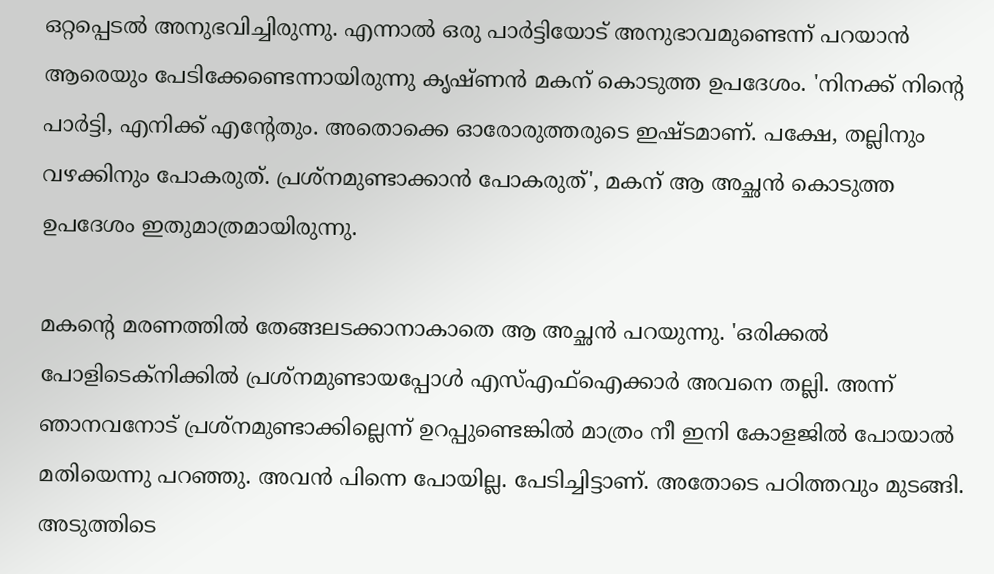ഒറ്റപ്പെടല്‍ അനുഭവിച്ചിരുന്നു. എന്നാല്‍ ഒരു പാര്‍ട്ടിയോട് അനുഭാവമുണ്ടെന്ന് പറയാന്‍ ആരെയും പേടിക്കേണ്ടെന്നായിരുന്നു കൃഷ്ണന്‍ മകന് കൊടുത്ത ഉപദേശം. 'നിനക്ക് നിന്റെ പാര്‍ട്ടി, എനിക്ക് എന്റേതും. അതൊക്കെ ഓരോരുത്തരുടെ ഇഷ്ടമാണ്. പക്ഷേ, തല്ലിനും വഴക്കിനും പോകരുത്. പ്രശ്‌നമുണ്ടാക്കാന്‍ പോകരുത്', മകന് ആ അച്ഛന്‍ കൊടുത്ത ഉപദേശം ഇതുമാത്രമായിരുന്നു.

മകന്റെ മരണത്തില്‍ തേങ്ങലടക്കാനാകാതെ ആ അച്ഛന്‍ പറയുന്നു. 'ഒരിക്കല്‍ പോളിടെക്‌നിക്കില്‍ പ്രശ്‌നമുണ്ടായപ്പോള്‍ എസ്എഫ്‌ഐക്കാര്‍ അവനെ തല്ലി. അന്ന് ഞാനവനോട് പ്രശ്‌നമുണ്ടാക്കില്ലെന്ന് ഉറപ്പുണ്ടെങ്കില്‍ മാത്രം നീ ഇനി കോളജില്‍ പോയാല്‍ മതിയെന്നു പറഞ്ഞു. അവന്‍ പിന്നെ പോയില്ല. പേടിച്ചിട്ടാണ്. അതോടെ പഠിത്തവും മുടങ്ങി. അടുത്തിടെ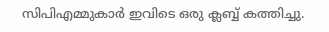സിപിഎമ്മുകാര്‍ ഇവിടെ ഒരു ക്ലബ്ബ് കത്തിച്ചു.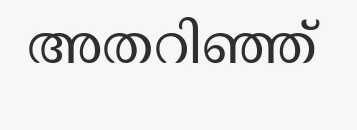അതറിഞ്ഞ്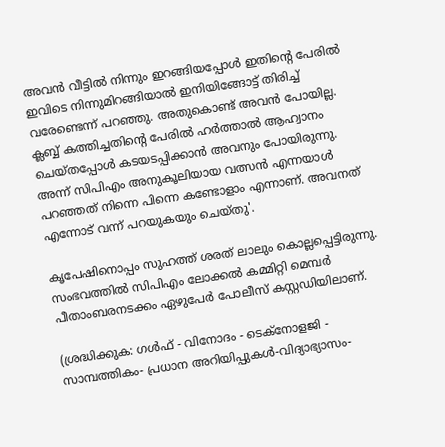അവന്‍ വീട്ടില്‍ നിന്നും ഇറങ്ങിയപ്പോള്‍ ഇതിന്റെ പേരില്‍ ഇവിടെ നിന്നുമിറങ്ങിയാല്‍ ഇനിയിങ്ങോട്ട് തിരിച്ച് വരേണ്ടെന്ന് പറഞ്ഞു. അതുകൊണ്ട് അവന്‍ പോയില്ല. ക്ലബ്ബ് കത്തിച്ചതിന്റെ പേരില്‍ ഹര്‍ത്താല്‍ ആഹ്വാനം ചെയ്തപ്പോള്‍ കടയടപ്പിക്കാന്‍ അവനും പോയിരുന്നു. അന്ന് സിപിഎം അനുകൂലിയായ വത്സന്‍ എന്നയാള്‍ പറഞ്ഞത് നിന്നെ പിന്നെ കണ്ടോളാം എന്നാണ്. അവനത് എന്നോട് വന്ന് പറയുകയും ചെയ്തു'.

കൃപേഷിനൊപ്പം സുഹത്ത് ശരത് ലാലും കൊല്ലപ്പെട്ടിരുന്നു. സംഭവത്തില്‍ സിപിഎം ലോക്കല്‍ കമ്മിറ്റി മെമ്പര്‍ പീതാംബരനടക്കം ഏഴുപേര്‍ പോലീസ് കസ്റ്റഡിയിലാണ്.

(ശ്രദ്ധിക്കുക: ഗൾഫ് - വിനോദം - ടെക്നോളജി - സാമ്പത്തികം- പ്രധാന അറിയിപ്പുകൾ-വിദ്യാഭ്യാസം-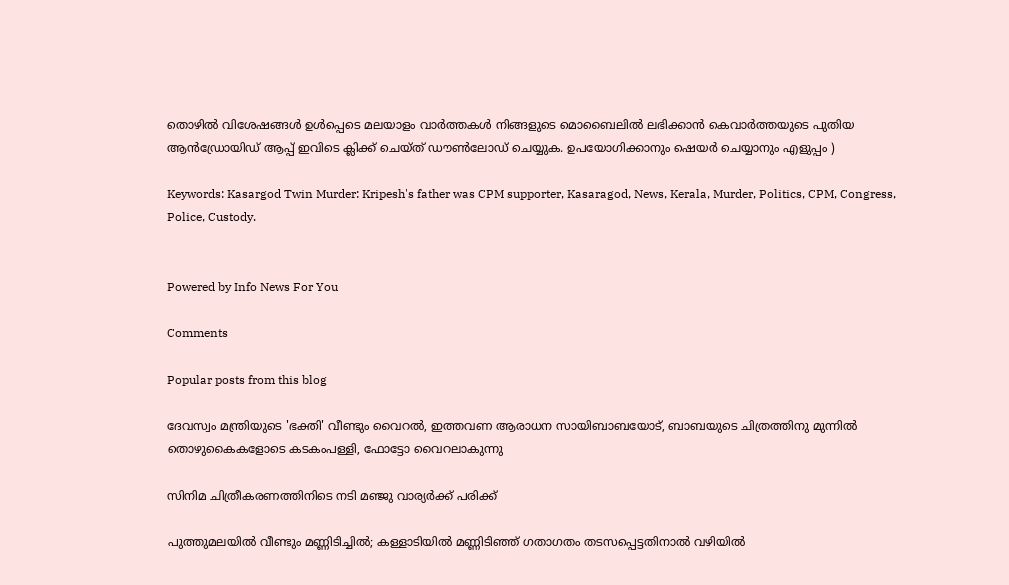തൊഴിൽ വിശേഷങ്ങൾ ഉൾപ്പെടെ മലയാളം വാർത്തകൾ നിങ്ങളുടെ മൊബൈലിൽ ലഭിക്കാൻ കെവാർത്തയുടെ പുതിയ ആൻഡ്രോയിഡ് ആപ്പ് ഇവിടെ ക്ലിക്ക് ചെയ്ത് ഡൗൺലോഡ് ചെയ്യുക. ഉപയോഗിക്കാനും ഷെയർ ചെയ്യാനും എളുപ്പം )

Keywords: Kasargod Twin Murder: Kripesh's father was CPM supporter, Kasaragod, News, Kerala, Murder, Politics, CPM, Congress, Police, Custody.


Powered by Info News For You

Comments

Popular posts from this blog

ദേവസ്വം മന്ത്രിയുടെ 'ഭക്തി' വീണ്ടും വൈറല്‍, ഇത്തവണ ആരാധന സായിബാബയോട്, ബാബയുടെ ചിത്രത്തിനു മുന്നില്‍ തൊഴുകൈകളോടെ കടകംപള്ളി, ഫോട്ടോ വൈറലാകുന്നു

സിനിമ ചിത്രീകരണത്തിനിടെ നടി മഞ്ജു വാര്യര്‍ക്ക് പരിക്ക്

പുത്തുമലയില്‍ വീണ്ടും മണ്ണിടിച്ചില്‍; കള്ളാടിയില്‍ മണ്ണിടിഞ്ഞ് ഗതാഗതം തടസപ്പെട്ടതിനാല്‍ വഴിയില്‍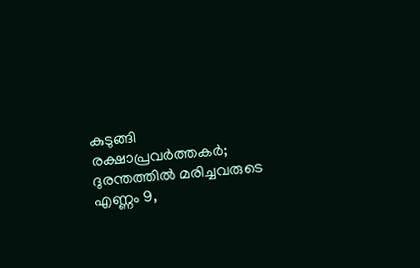കുടുങ്ങി രക്ഷാപ്രവര്‍ത്തകര്‍; ദുരന്തത്തില്‍ മരിച്ചവരുടെ എണ്ണം 9,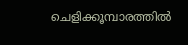ചെളിക്കൂമ്പാരത്തില്‍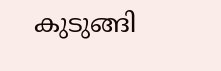കുടുങ്ങി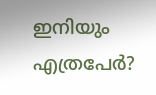ഇനിയും എത്രപേര്‍?